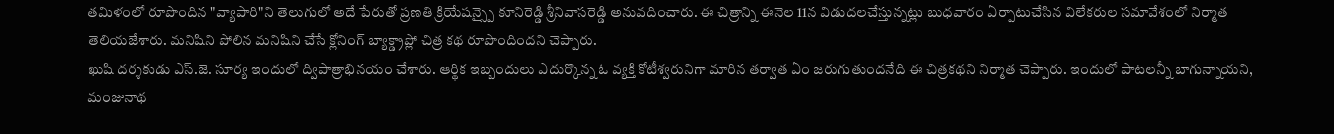తమిళంలో రూపొందిన "వ్యాపారి"ని తెలుగులో అదే పేరుతో ప్రణతి క్రియేషన్స్పై కూనిరెడ్డి శ్రీనివాసరెడ్డి అనువదించారు. ఈ చిత్రాన్ని ఈనెల 11న విడుదలచేస్తున్నట్లు బుధవారం ఏర్పాటుచేసిన విలేకరుల సమావేశంలో నిర్మాత తెలియజేశారు. మనిషిని పోలిన మనిషిని చేసే క్లోనింగ్ బ్యాక్డ్రాప్లో చిత్ర కథ రూపొందిందని చెప్పారు.
ఖుషి దర్శకుడు ఎస్.జె. సూర్య ఇందులో ద్విపాత్రాభినయం చేశారు. ఆర్థిక ఇబ్బందులు ఎదుర్కొన్న ఓ వ్యక్తి కోటీశ్వరునిగా మారిన తర్వాత ఏం జరుగుతుందనేది ఈ చిత్రకథని నిర్మాత చెప్పారు. ఇందులో పాటలన్నీ బాగున్నాయని, మంజునాథ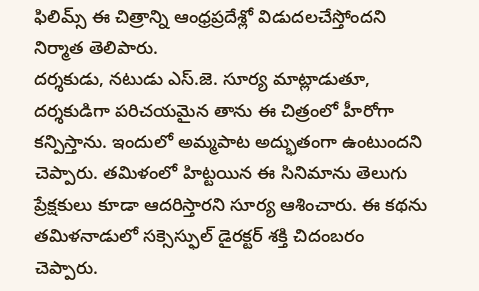ఫిలిమ్స్ ఈ చిత్రాన్ని ఆంధ్రప్రదేశ్లో విడుదలచేస్తోందని నిర్మాత తెలిపారు.
దర్శకుడు, నటుడు ఎస్.జె. సూర్య మాట్లాడుతూ, దర్శకుడిగా పరిచయమైన తాను ఈ చిత్రంలో హీరోగా కన్పిస్తాను. ఇందులో అమ్మపాట అద్భుతంగా ఉంటుందని చెప్పారు. తమిళంలో హిట్టయిన ఈ సినిమాను తెలుగు ప్రేక్షకులు కూడా ఆదరిస్తారని సూర్య ఆశించారు. ఈ కథను తమిళనాడులో సక్సెస్ఫుల్ డైరక్టర్ శక్తి చిదంబరం చెప్పారు.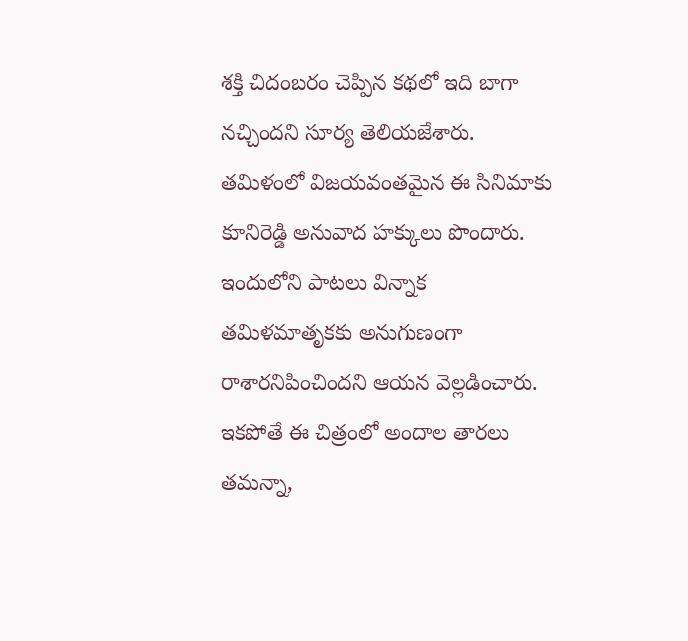శక్తి చిదంబరం చెప్పిన కథలో ఇది బాగా నచ్చిందని సూర్య తెలియజేశారు. తమిళంలో విజయవంతమైన ఈ సినిమాకు కూనిరెడ్డి అనువాద హక్కులు పొందారు. ఇందులోని పాటలు విన్నాక తమిళమాతృకకు అనుగుణంగా రాశారనిపించిందని ఆయన వెల్లడించారు. ఇకపోతే ఈ చిత్రంలో అందాల తారలు తమన్నా,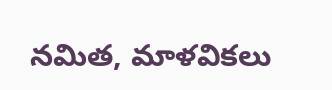నమిత, మాళవికలు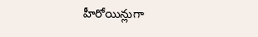హీరోయిన్లుగా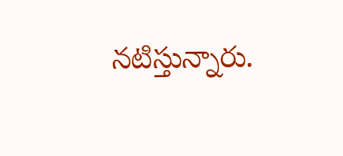నటిస్తున్నారు.